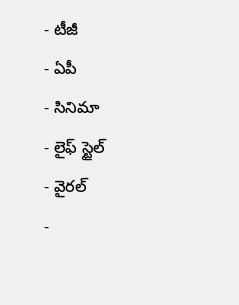- టీజీ
- ఏపీ
- సినిమా
- లైఫ్ స్టైల్
- వైరల్
-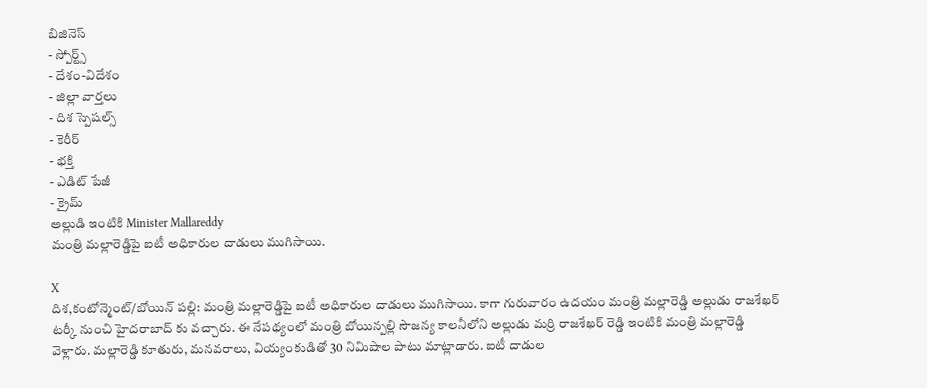బిజినెస్
- స్పోర్ట్స్
- దేశం-విదేశం
- జిల్లా వార్తలు
- దిశ స్పెషల్స్
- కెరీర్
- భక్తి
- ఎడిట్ పేజీ
- క్రైమ్
అల్లుడి ఇంటికి Minister Mallareddy
మంత్రి మల్లారెడ్డిపై ఐటీ అధికారుల దాడులు ముగిసాయి.

X
దిశ,కంటోన్మెంట్/బోయిన్ పల్లి: మంత్రి మల్లారెడ్డిపై ఐటీ అధికారుల దాడులు ముగిసాయి. కాగా గురువారం ఉదయం మంత్రి మల్లారెడ్డి అల్లుడు రాజశేఖర్ టర్కీ నుంచి హైదరాబాద్ కు వచ్చారు. ఈ నేపథ్యంలో మంత్రి బోయిన్పల్లి సౌజన్య కాలనీలోని అల్లుడు మర్రి రాజశేఖర్ రెడ్డి ఇంటికి మంత్రి మల్లారెడ్డి వెళ్లారు. మల్లారెడ్డి కూతురు, మనవరాలు, వియ్యంకుడితో 30 నిమిషాల పాటు మాట్లాడారు. ఐటీ దాడుల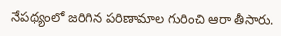నేపథ్యంలో జరిగిన పరిణామాల గురించి ఆరా తీసారు.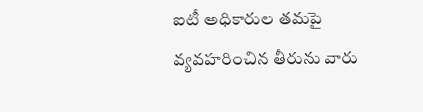ఐటీ అధికారుల తమపై వ్యవహరించిన తీరును వారు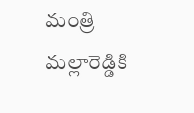మంత్రి మల్లారెడ్డికి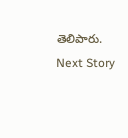తెలిపారు.
Next Story